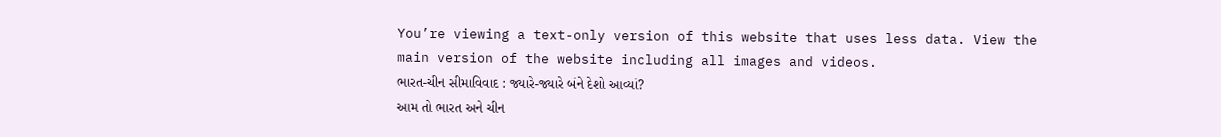You’re viewing a text-only version of this website that uses less data. View the main version of the website including all images and videos.
ભારત-ચીન સીમાવિવાદ : જ્યારે-જ્યારે બંને દેશો આવ્યાં?
આમ તો ભારત અને ચીન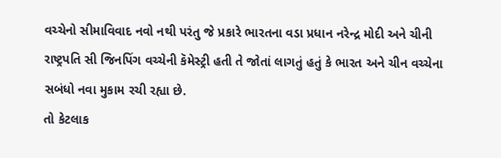વચ્ચેનો સીમાવિવાદ નવો નથી પરંતુ જે પ્રકારે ભારતના વડા પ્રધાન નરેન્દ્ર મોદી અને ચીની રાષ્ટ્રપતિ સી જિનપિંગ વચ્ચેની કૅમેસ્ટ્રી હતી તે જોતાં લાગતું હતું કે ભારત અને ચીન વચ્ચેના સબંધો નવા મુકામ રચી રહ્યા છે.
તો કેટલાક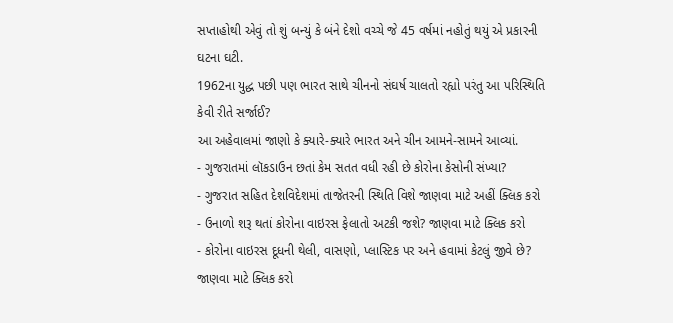સપ્તાહોથી એવું તો શું બન્યું કે બંને દેશો વચ્ચે જે 45 વર્ષમાં નહોતું થયું એ પ્રકારની ઘટના ઘટી.
1962ના યુદ્ધ પછી પણ ભારત સાથે ચીનનો સંઘર્ષ ચાલતો રહ્યો પરંતુ આ પરિસ્થિતિ કેવી રીતે સર્જાઈ?
આ અહેવાલમાં જાણો કે ક્યારે-ક્યારે ભારત અને ચીન આમને-સામને આવ્યાં.
- ગુજરાતમાં લૉકડાઉન છતાં કેમ સતત વધી રહી છે કોરોના કેસોની સંખ્યા?
- ગુજરાત સહિત દેશવિદેશમાં તાજેતરની સ્થિતિ વિશે જાણવા માટે અહીં ક્લિક કરો
- ઉનાળો શરૂ થતાં કોરોના વાઇરસ ફેલાતો અટકી જશે? જાણવા માટે ક્લિક કરો
- કોરોના વાઇરસ દૂધની થેલી, વાસણો, પ્લાસ્ટિક પર અને હવામાં કેટલું જીવે છે? જાણવા માટે ક્લિક કરો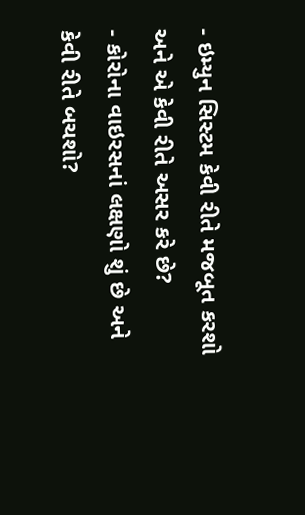- ઇમ્યુન સિસ્ટમ કેવી રીતે મજબૂત કરશો અને એ કેવી રીતે અસર કરે છે?
- કોરોના વાઇરસનાં લક્ષણો શું છે અને કેવી રીતે બચશો?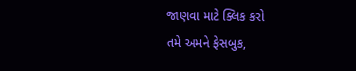જાણવા માટે ક્લિક કરો
તમે અમને ફેસબુક,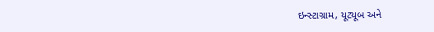ઇન્સ્ટાગ્રામ, યૂટ્યૂબ અને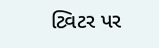ટ્વિટર પર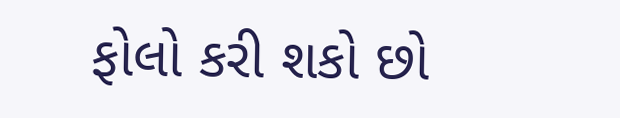ફોલો કરી શકો છો